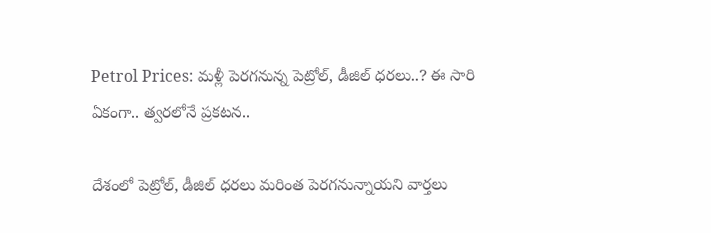Petrol Prices: మళ్లీ పెరగనున్న పెట్రోల్, డీజిల్ ధరలు..? ఈ సారి ఏకంగా.. త్వరలోనే ప్రకటన..

దేశంలో పెట్రోల్, డీజిల్ ధరలు మరింత పెరగనున్నాయని వార్తలు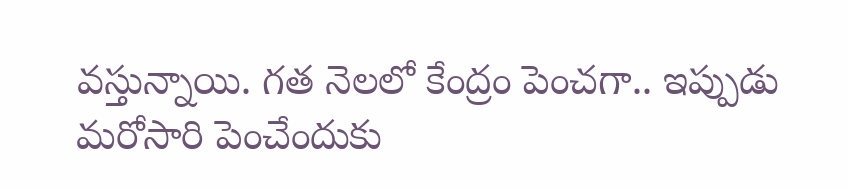వస్తున్నాయి. గత నెలలో కేంద్రం పెంచగా.. ఇప్పుడు మరోసారి పెంచేందుకు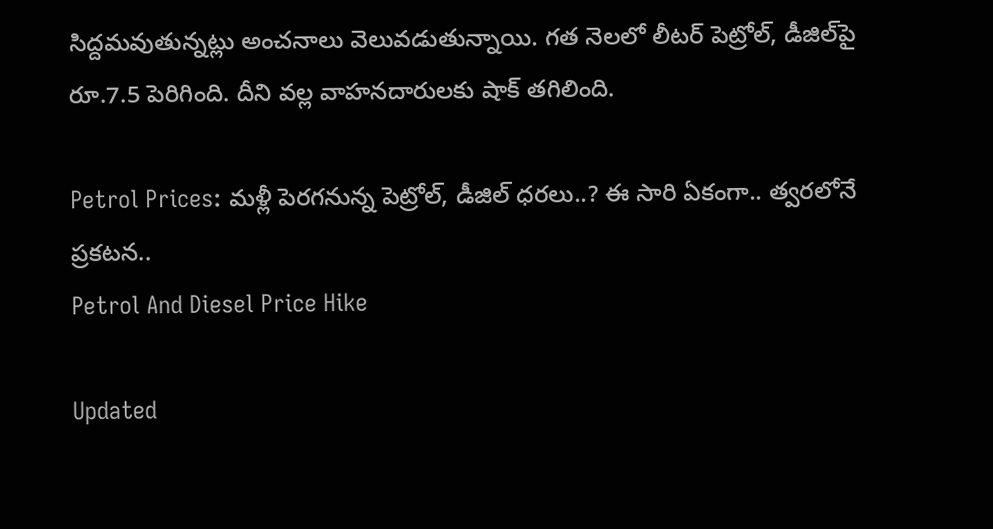సిద్దమవుతున్నట్లు అంచనాలు వెలువడుతున్నాయి. గత నెలలో లీటర్ పెట్రోల్, డీజిల్‌పై రూ.7.5 పెరిగింది. దీని వల్ల వాహనదారులకు షాక్ తగిలింది.

Petrol Prices: మళ్లీ పెరగనున్న పెట్రోల్, డీజిల్ ధరలు..? ఈ సారి ఏకంగా.. త్వరలోనే ప్రకటన..
Petrol And Diesel Price Hike

Updated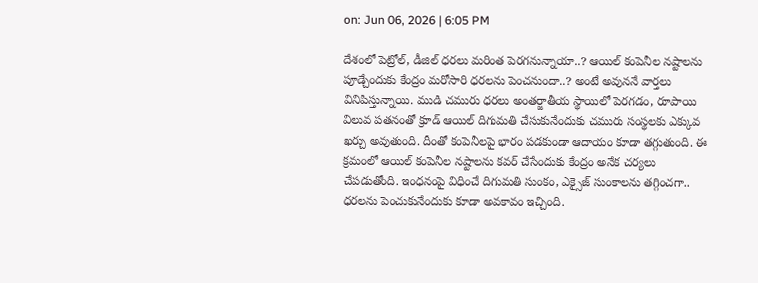on: Jun 06, 2026 | 6:05 PM

దేశంలో పెట్రోల్, డీజిల్ ధరలు మరింత పెరగనున్నాయా..? ఆయిల్ కంపెనీల నష్టాలను పూడ్చేందుకు కేంద్రం మరోసారి ధరలను పెంచనుందా..? అంటే అవుననే వార్తలు వినిపిస్తున్నాయి. ముడి చమురు ధరలు అంతర్జాతీయ స్థాయిలో పెరగడం, రూపాయి విలువ పతనంతో క్రూడ్ ఆయిల్ దిగుమతి చేసుకునేందుకు చమురు సంస్థలకు ఎక్కువ ఖర్చు అవుతుంది. దీంతో కంపెనీలపై భారం పడకుండా ఆదాయం కూడా తగ్గుతుంది. ఈ క్రమంలో ఆయిల్ కంపెనీల నష్టాలను కవర్ చేసేందుకు కేంద్రం అనేక చర్యలు చేపడుతోంది. ఇంధనంపై విధించే దిగుమతి సుంకం, ఎక్సైజ్ సుంకాలను తగ్గించగా.. ధరలను పెంచుకునేందుకు కూడా అవకావం ఇచ్చింది.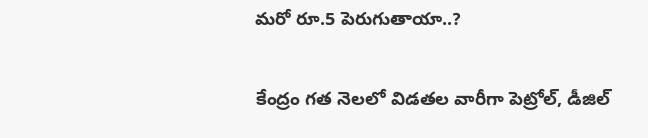మరో రూ.5 పెరుగుతాయా..?

కేంద్రం గత నెలలో విడతల వారీగా పెట్రోల్, డీజిల్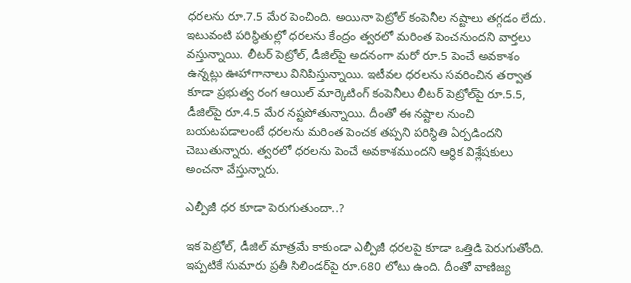ధరలను రూ.7.5 మేర పెంచింది. అయినా పెట్రోల్ కంపెనీల నష్టాలు తగ్గడం లేదు. ఇటువంటి పరిస్థితుల్లో ధరలను కేంద్రం త్వరలో మరింత పెంచనుందని వార్తలు వస్తున్నాయి. లీటర్ పెట్రోల్, డీజిల్‌పై అదనంగా మరో రూ.5 పెంచే అవకాశం ఉన్నట్లు ఊహాగానాలు వినిపిస్తున్నాయి. ఇటీవల ధరలను సవరించిన తర్వాత కూడా ప్రభుత్వ రంగ ఆయిల్ మార్కెటింగ్ కంపెనీలు లీటర్ పెట్రోల్‌పై రూ.5.5, డీజిల్‌పై రూ.4.5 మేర నష్టపోతున్నాయి. దీంతో ఈ నష్టాల నుంచి బయటపడాలంటే ధరలను మరింత పెంచక తప్పని పరిస్థితి ఏర్పడిందని చెబుతున్నారు. త్వరలో ధరలను పెంచే అవకాశముందని ఆర్ధిక విశ్లేషకులు అంచనా వేస్తున్నారు.

ఎల్పీజీ ధర కూడా పెరుగుతుందా..?

ఇక పెట్రోల్, డీజిల్ మాత్రమే కాకుండా ఎల్పీజీ ధరలపై కూడా ఒత్తిడి పెరుగుతోంది. ఇప్పటికే సుమారు ప్రతీ సిలిండర్‌పై రూ.680 లోటు ఉంది. దీంతో వాణిజ్య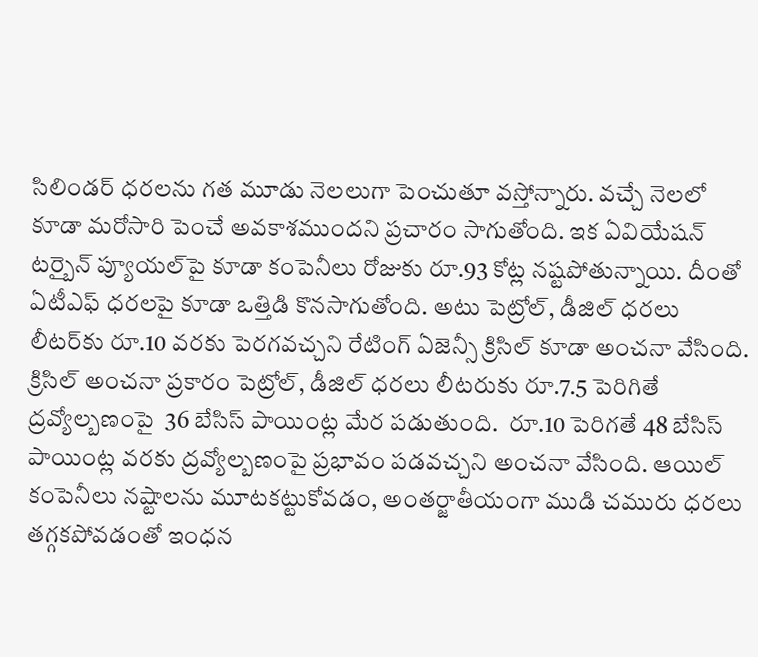సిలిండర్ ధరలను గత మూడు నెలలుగా పెంచుతూ వస్తోన్నారు. వచ్చే నెలలో కూడా మరోసారి పెంచే అవకాశముందని ప్రచారం సాగుతోంది. ఇక ఏవియేషన్ టర్బైన్ ప్యూయల్‌పై కూడా కంపెనీలు రోజుకు రూ.93 కోట్ల నష్టపోతున్నాయి. దీంతో ఏటీఎఫ్ ధరలపై కూడా ఒత్తిడి కొనసాగుతోంది. అటు పెట్రోల్, డీజిల్ ధరలు లీటర్‌కు రూ.10 వరకు పెరగవచ్చని రేటింగ్ ఏజెన్సీ క్రిసిల్ కూడా అంచనా వేసింది. క్రిసిల్ అంచనా ప్రకారం పెట్రోల్, డీజిల్ ధరలు లీటరుకు రూ.7.5 పెరిగితే ద్రవ్యోల్బణంపై  36 బేసిస్ పాయింట్ల మేర పడుతుంది.  రూ.10 పెరిగతే 48 బేసిస్ పాయింట్ల వరకు ద్రవ్యోల్బణంపై ప్రభావం పడవచ్చని అంచనా వేసింది. ఆయిల్ కంపెనీలు నష్టాలను మూటకట్టుకోవడం, అంతర్జాతీయంగా ముడి చమురు ధరలు తగ్గకపోవడంతో ఇంధన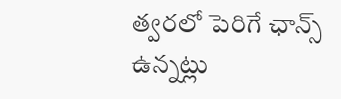త్వరలో పెరిగే ఛాన్స్ ఉన్నట్లు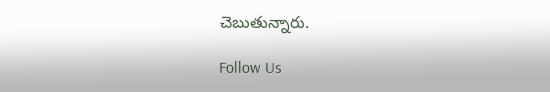చెబుతున్నారు.

Follow Us